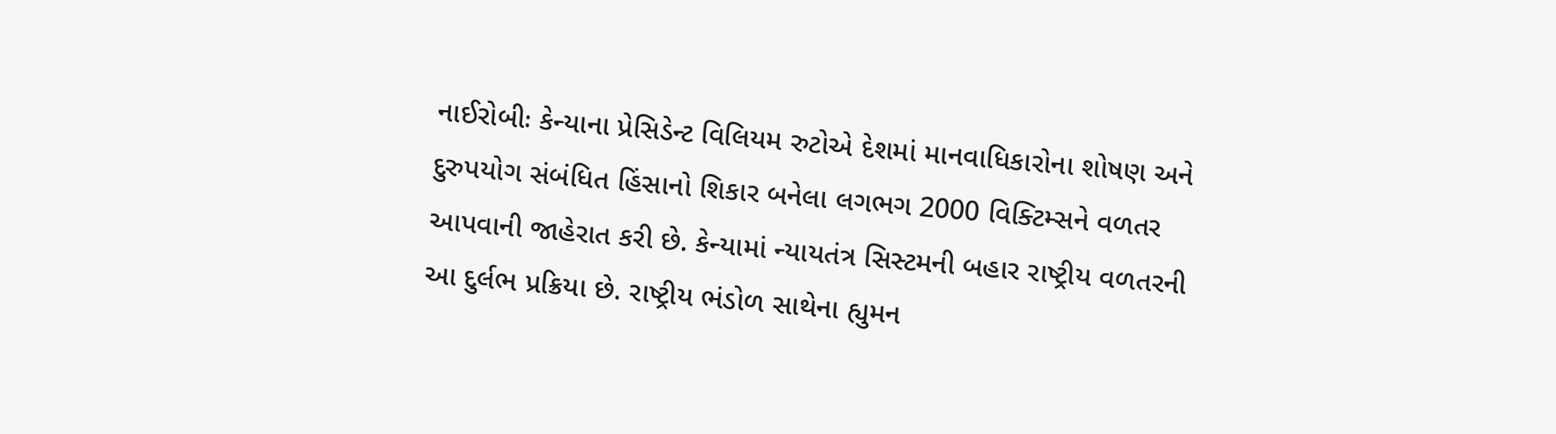નાઈરોબીઃ કેન્યાના પ્રેસિડેન્ટ વિલિયમ રુટોએ દેશમાં માનવાધિકારોના શોષણ અને દુરુપયોગ સંબંધિત હિંસાનો શિકાર બનેલા લગભગ 2000 વિક્ટિમ્સને વળતર આપવાની જાહેરાત કરી છે. કેન્યામાં ન્યાયતંત્ર સિસ્ટમની બહાર રાષ્ટ્રીય વળતરની આ દુર્લભ પ્રક્રિયા છે. રાષ્ટ્રીય ભંડોળ સાથેના હ્યુમન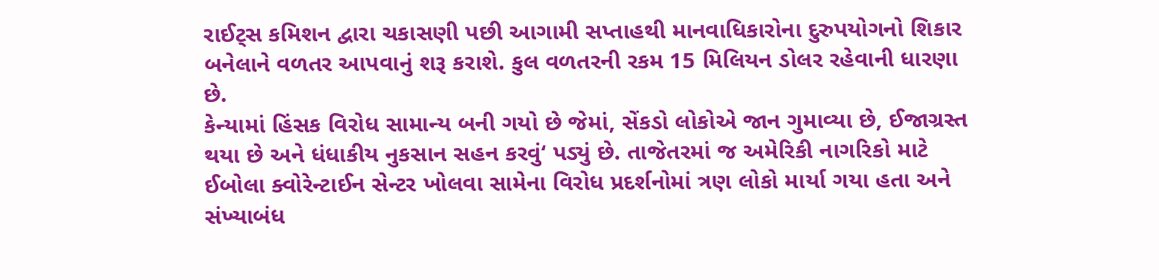રાઈટ્સ કમિશન દ્વારા ચકાસણી પછી આગામી સપ્તાહથી માનવાધિકારોના દુરુપયોગનો શિકાર બનેલાને વળતર આપવાનું શરૂ કરાશે. કુલ વળતરની રકમ 15 મિલિયન ડોલર રહેવાની ધારણા છે.
કેન્યામાં હિંસક વિરોધ સામાન્ય બની ગયો છે જેમાં, સેંકડો લોકોએ જાન ગુમાવ્યા છે, ઈજાગ્રસ્ત થયા છે અને ધંધાકીય નુકસાન સહન કરવું‘ પડ્યું છે. તાજેતરમાં જ અમેરિકી નાગરિકો માટે ઈબોલા ક્વોરેન્ટાઈન સેન્ટર ખોલવા સામેના વિરોધ પ્રદર્શનોમાં ત્રણ લોકો માર્યા ગયા હતા અને સંખ્યાબંધ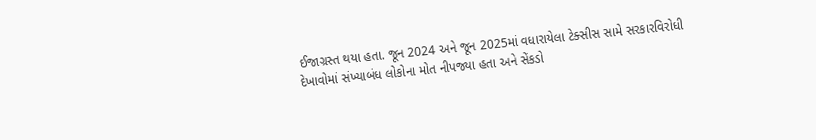ઈજાગ્રસ્ત થયા હતા. જૂન 2024 અને જૂન 2025માં વધારાયેલા ટેક્સીસ સામે સરકારવિરોધી દેખાવોમાં સંખ્યાબંધ લોકોના મોત નીપજ્યા હતા અને સેંકડો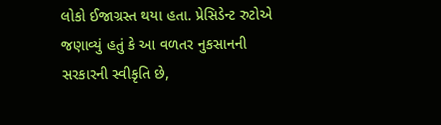લોકો ઈજાગ્રસ્ત થયા હતા. પ્રેસિડેન્ટ રુટોએ જણાવ્યું હતું કે આ વળતર નુકસાનની સરકારની સ્વીકૃતિ છે,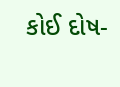કોઈ દોષ-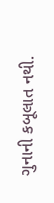ગુનાની કબૂલાત નથી.